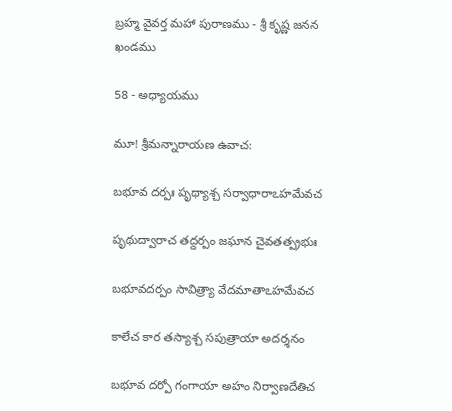బ్రహ్మ వైవర్త మహా పురాణము - శ్రీ కృష్ణ జనన ఖండము

58 - అధ్యాయము

మూ! శ్రీమన్నారాయణ ఉవాచ:

బభూవ దర్పః పృథ్యాశ్చ సర్వాధారాఽహమేవచ

పృథుద్వారాచ తద్దర్పం జఘాన చైవతత్ప్రభుః

బభూవదర్పం సావిత్ర్యా వేదమాతాఽహమేవచ

కాలేచ కార తస్యాశ్చ సపుత్రాయా అదర్శనం

బభూవ దర్పో గంగాయా అహం నిర్వాణదేతిచ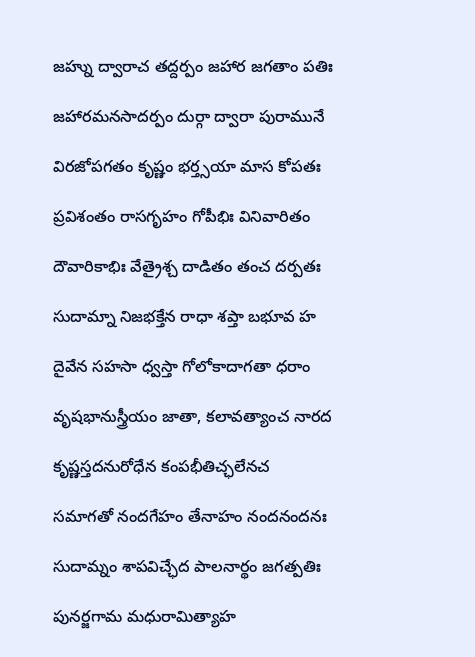జహ్ను ద్వారాచ తద్దర్పం జహార జగతాం పతిః

జహారమనసాదర్పం దుర్గా ద్వారా పురామునే

విరజోపగతం కృష్ణం భర్త్సయా మాస కోపతః

ప్రవిశంతం రాసగృహం గోపీభిః వినివారితం

దౌవారికాభిః వేత్రైశ్చ దాడితం తంచ దర్పతః

సుదామ్నా నిజభక్తేన రాధా శప్తా బభూవ హ

దైవేన సహసా ధ్వస్తా గోలోకాదాగతా ధరాం

వృషభానుస్త్రీయం జాతా, కలావత్యాంచ నారద

కృష్ణస్తదనురోధేన కంపభీతిచ్ఛలేనచ

సమాగతో నందగేహం తేనాహం నందనందనః

సుదామ్నం శాపవిచ్ఛేద పాలనార్థం జగత్పతిః

పునర్జగామ మధురామిత్యాహ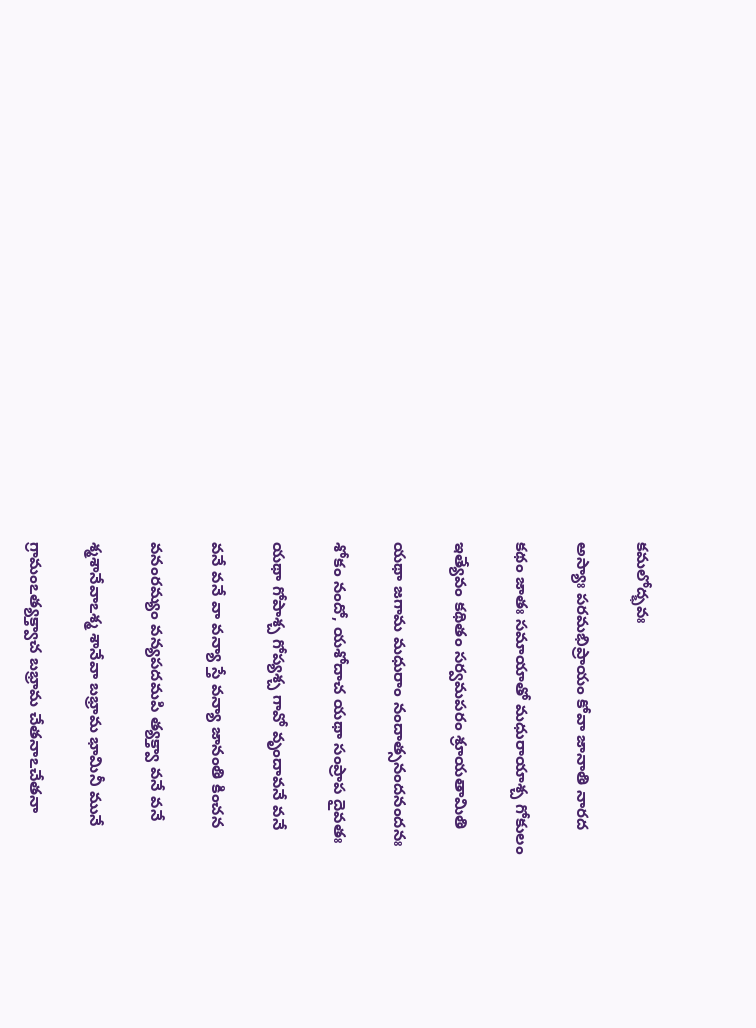కమలోద్భవః

అస్యాః పరమభిప్రాయం కోవా జానాతి నారద

కథం జాతః సమాయాతో మధురాయాశ్చ గోకులం

ఇత్యేవం కథితం సర్వమపరం శ్రూయతామితి

యథా జగామ మధురాం నందాత్సనందనందనః

శోకం నందో, యశోదాచ యథా సంప్రాప దైవతః

యథా గోపాశ్చ గోప్యశ్చ గావో వృందావనే వనే

వనే వనే వా వన్యా స్తే వన్యా జానంతి కించన

వనంరమ్యం వన్యపదమపి త్యక్త్వా వనే వనే

శ్మశానేవాఽశ్మ శానేవా బభ్రామ భామినీ మునే

గ్రామంఽత్యక్త్వాచ బభ్రామ చేతనాఽచేతనా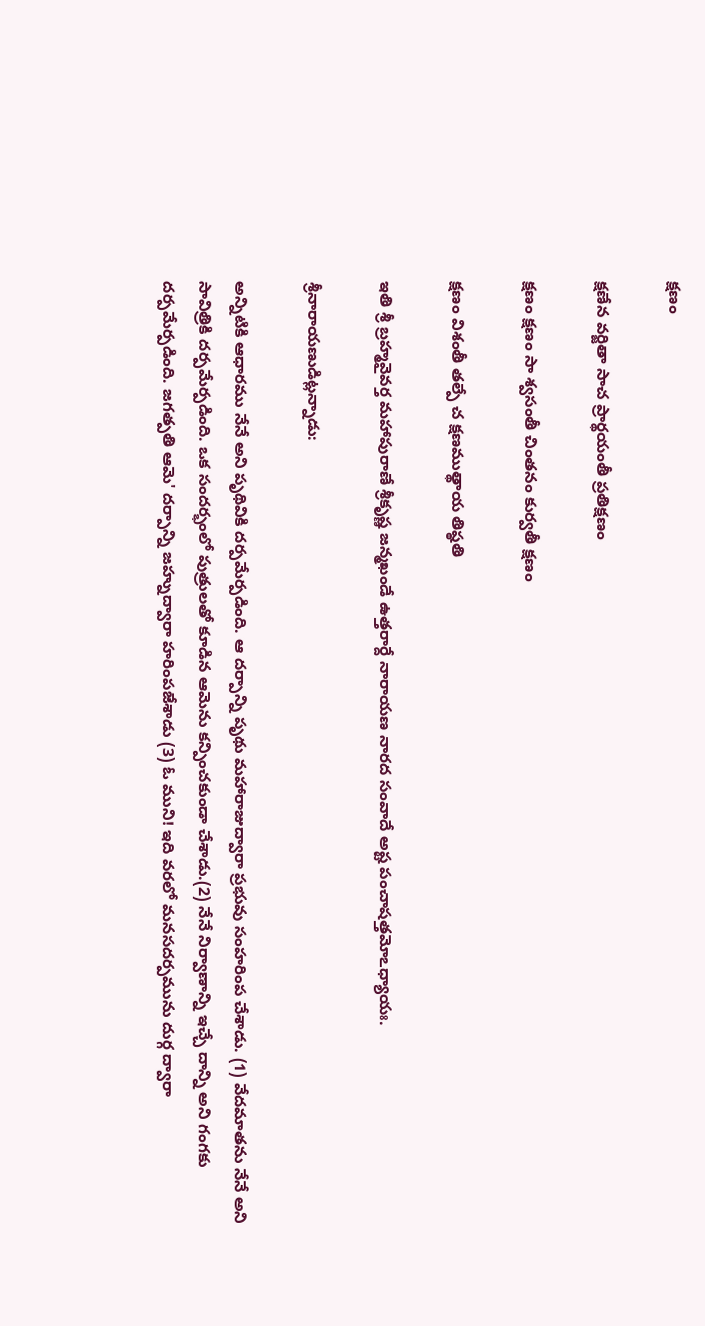క్షణం

క్షణేన వర్జితా సాచ ప్రార్థయంతీ ప్రతిక్షణం

క్షణం క్షణం సా శ్వసంతీ చింతనం కుర్వతీ క్షణం

క్షణం విశంతీ తల్పే చ క్షణముత్థాయ తిష్ఠతి

ఇతి శ్రీ బ్రహ్మవైవర్త మహాపురాణే శ్రీకృష్ణ జన్మఖండే ఉత్తరార్దే నారాయణ నారద సంవాదే అష్ట పంచాషత్తమోఽధ్యాయః.

శ్రీనారాయణుడిట్లన్నాడు:

అన్నిటికి ఆధారము నేనే అని పృథివికి దర్పమేర్పడింది. ఆ దర్పాన్ని పృథు మహారాజుద్వారా ప్రభువు సంహరింప చేశాడు. (1) వేదమాతను నేనే అని సావిత్రికి దర్పమేర్పడింది. ఒక సందర్భంలో పుత్రులతో కూడిన ఆమెను కన్పించకుండా చేశాడు.(2) నేనే నిర్వాణాన్ని ఇచ్చే దాన్ని అని గంగకు దర్పమేర్పడింది. జగత్పతి ఆమె' దర్పాన్ని జహ్నుద్వారా హరింపజేశాడు (3) ఓ ముని! ఇది వరలో మనసదర్పమును దుర్గ ద్వారా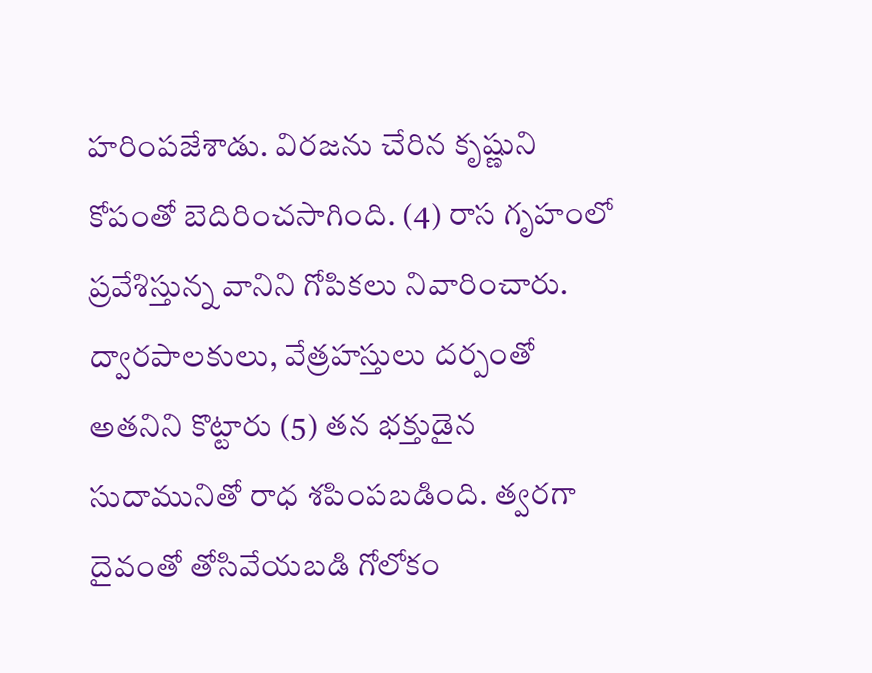హరింపజేశాడు. విరజను చేరిన కృష్ణుని కోపంతో బెదిరించసాగింది. (4) రాస గృహంలో ప్రవేశిస్తున్న వానిని గోపికలు నివారించారు. ద్వారపాలకులు, వేత్రహస్తులు దర్పంతో అతనిని కొట్టారు (5) తన భక్తుడైన సుదామునితో రాధ శపింపబడింది. త్వరగా దైవంతో తోసివేయబడి గోలోకం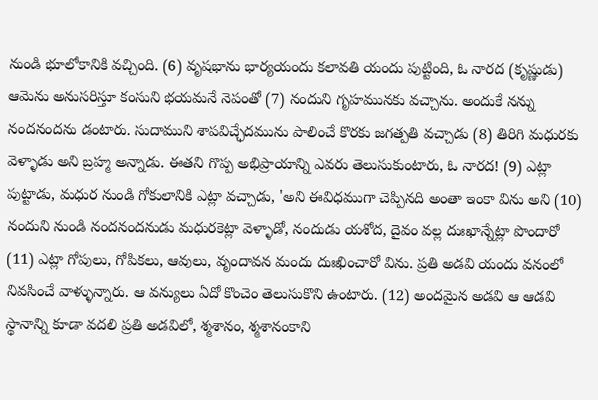నుండి భూలోకానికి వచ్చింది. (6) వృషభాను భార్యయందు కలావతి యందు పుట్టింది, ఓ నారద (కృష్ణుడు) ఆమెను అనుసరిస్తూ కంసుని భయమనే నెపంతో (7) నందుని గృహమునకు వచ్చాను. అందుకే నన్ను నందనందను డంటారు. సుదాముని శాపవిచ్ఛేదమును పాలించే కొరకు జగత్పతి వచ్చాడు (8) తిరిగి మధురకు వెళ్ళాడు అని బ్రహ్మ అన్నాడు. ఈతని గొప్ప అభిప్రాయాన్ని ఎవరు తెలుసుకుంటారు, ఓ నారద! (9) ఎట్లా పుట్టాడు, మధుర నుండి గోకులానికి ఎట్లా వచ్చాడు, 'అని ఈవిధముగా చెప్పినది అంతా ఇంకా విను అని (10) నందుని నుండి నందనందనుడు మధురకెట్లా వెళ్ళాడో, నందుడు యశోద, దైవం వల్ల దుఃఖాన్నేట్లా పొందారో (11) ఎట్లా గోపులు, గోపికలు, ఆవులు, వృందావన మందు దుఃఖించారో విను. ప్రతి అడవి యందు వనంలో నివసించే వాళ్ళున్నారు. ఆ వన్యులు ఏదో కొంచెం తెలుసుకొని ఉంటారు. (12) అందమైన అడవి ఆ ఆడవి స్థానాన్ని కూడా వదలి ప్రతి అడవిలో, శ్మశానం, శ్మశానంకాని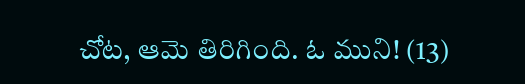చోట, ఆమె తిరిగింది. ఓ ముని! (13)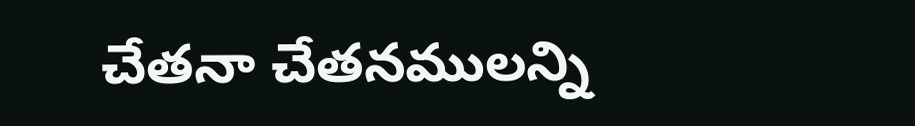చేతనా చేతనములన్ని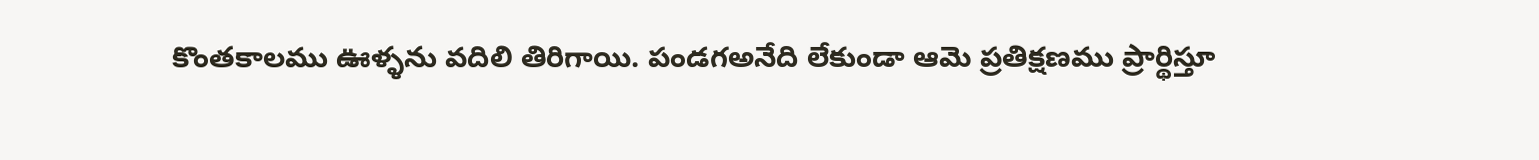కొంతకాలము ఊళ్ళను వదిలి తిరిగాయి. పండగఅనేది లేకుండా ఆమె ప్రతిక్షణము ప్రార్థిస్తూ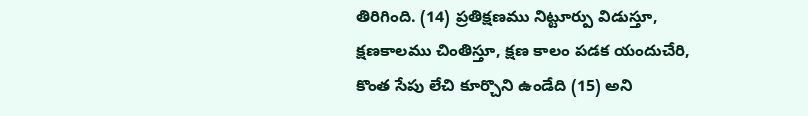తిరిగింది. (14) ప్రతిక్షణము నిట్టూర్పు విడుస్తూ, క్షణకాలము చింతిస్తూ, క్షణ కాలం పడక యందుచేరి, కొంత సేపు లేచి కూర్చొని ఉండేది (15) అని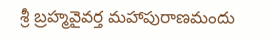శ్రీ బ్రహ్మవైవర్త మహాపురాణమందు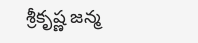శ్రీకృష్ణ జన్మ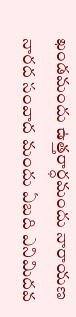ఖండమందు ఉత్తరార్ధమందు నారాయణ నారద సంవాద మందు ఏబది ఎనిమిదవ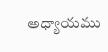అధ్యాయము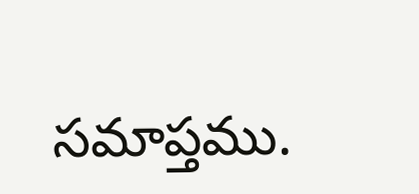సమాప్తము.